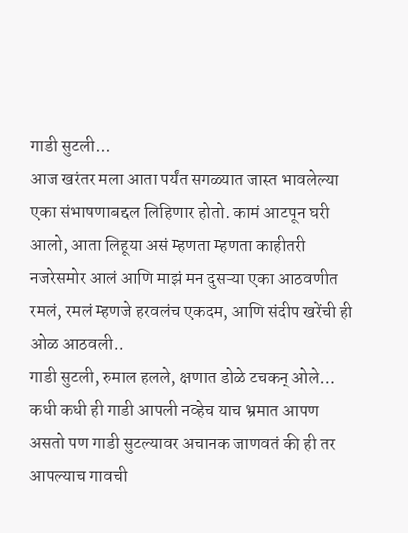गाडी सुटली...
आज खरंतर मला आता पर्यंत सगळ्यात जास्त भावलेल्या एका संभाषणाबद्दल लिहिणार होतो. कामं आटपून घरी आलो, आता लिहूया असं म्हणता म्हणता काहीतरी नजरेसमोर आलं आणि माझं मन दुसऱ्या एका आठवणीत रमलं, रमलं म्हणजे हरवलंच एकदम, आणि संदीप खरेंची ही ओळ आठवली..
गाडी सुटली, रुमाल हलले, क्षणात डोळे टचकन् ओले…
कधी कधी ही गाडी आपली नव्हेच याच भ्रमात आपण असतो पण गाडी सुटल्यावर अचानक जाणवतं की ही तर आपल्याच गावची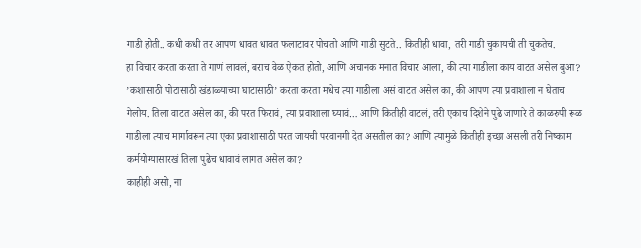गाडी होती.. कधी कधी तर आपण धावत धावत फलाटावर पोचतो आणि गाडी सुटते.. कितीही धावा, तरी गाडी चुकायची ती चुकतेच.
हा विचार करता करता ते गाणं लावलं, बराच वेळ ऐकत होतो, आणि अचानक मनात विचार आला, की त्या गाडीला काय वाटत असेल बुआ?
’कशासाठी पोटासाठी खंडाळ्याच्या घाटासाठी’ करता करता मधेच त्या गाडीला असं वाटत असेल का, की आपण त्या प्रवाशाला न घेताच गेलोय. तिला वाटत असेल का, की परत फिरावं, त्या प्रवाशाला घ्यावं… आणि कितीही वाटलं, तरी एकाच दिशेने पुढे जाणारे ते काळरुपी रूळ गाडीला त्याच मार्गावरून त्या एका प्रवाशासाठी परत जायची परवानगी देत असतील का? आणि त्यामुळे कितीही इच्छा असली तरी निष्काम कर्मयोग्यासारखं तिला पुढेच धावावं लागत असेल का?
काहीही असो, ना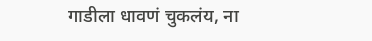गाडीला धावणं चुकलंय, ना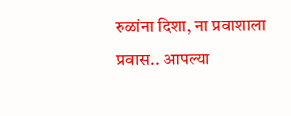रुळांना दिशा, ना प्रवाशाला प्रवास.. आपल्या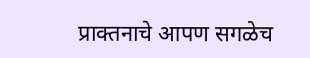प्राक्तनाचे आपण सगळेच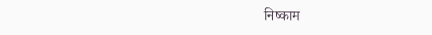निष्काम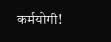कर्मयोगी!